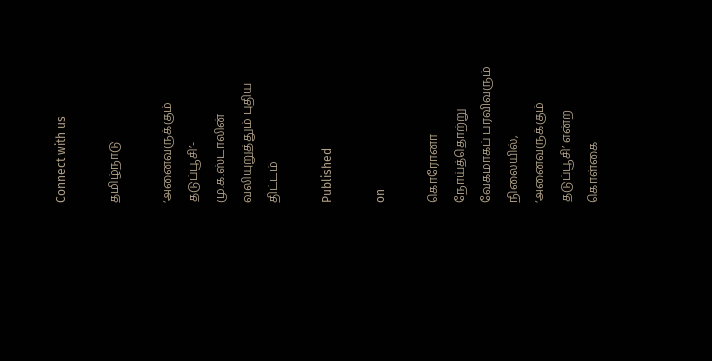Connect with us

தமிழ்நாடு

‘அனைவருக்கும் தடுப்பூசி’- மு.க.ஸ்டாலின் வலியுறுத்தும் புதிய திட்டம்

Published

on

கொரோனா நோய்த்தொற்று வேகமாகப் பரவிவரும் நிலையில், ‘அனைவருக்கும் தடுப்பூசி’ என்ற கொள்கை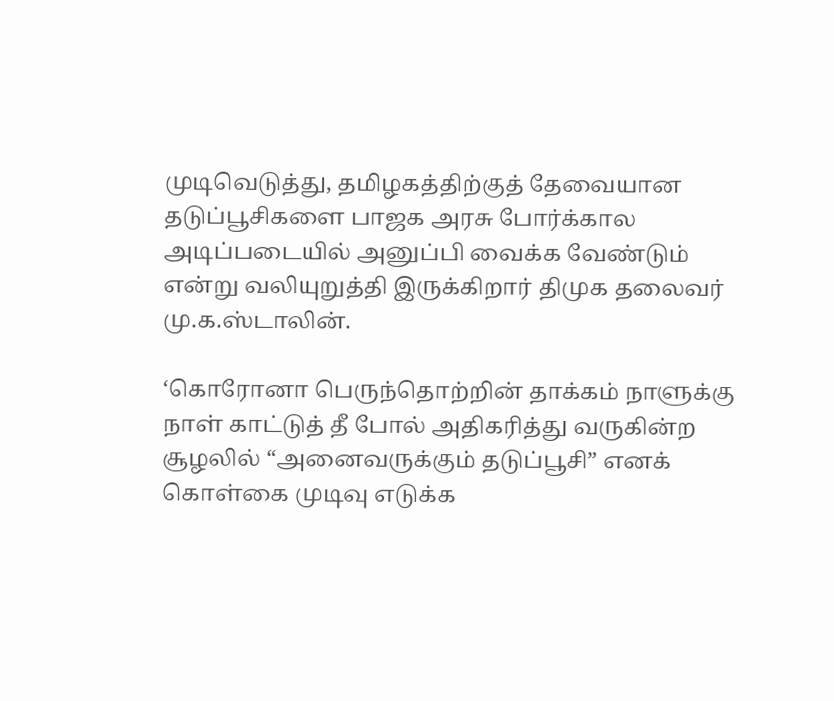முடிவெடுத்து, தமிழகத்திற்குத் தேவையான தடுப்பூசிகளை பாஜக அரசு போர்க்கால அடிப்படையில் அனுப்பி வைக்க வேண்டும் என்று வலியுறுத்தி இருக்கிறார் திமுக தலைவர் மு.க.ஸ்டாலின்.

‘கொரோனா பெருந்தொற்றின் தாக்கம் நாளுக்கு நாள் காட்டுத் தீ போல் அதிகரித்து வருகின்ற சூழலில் “அனைவருக்கும் தடுப்பூசி” எனக் கொள்கை முடிவு எடுக்க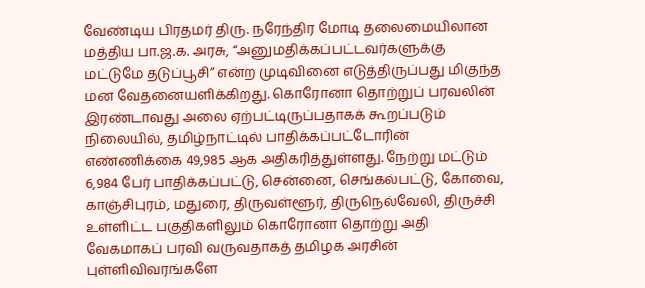வேண்டிய பிரதமர் திரு. நரேந்திர மோடி தலைமையிலான மத்திய பா.ஜ.க. அரசு, “அனுமதிக்கப்பட்டவர்களுக்கு மட்டுமே தடுப்பூசி” என்ற முடிவினை எடுத்திருப்பது மிகுந்த மன வேதனையளிக்கிறது. கொரோனா தொற்றுப் பரவலின் இரண்டாவது அலை ஏற்பட்டிருப்பதாகக் கூறப்படும் நிலையில், தமிழ்நாட்டில் பாதிக்கப்பட்டோரின் எண்ணிக்கை 49,985 ஆக அதிகரித்துள்ளது. நேற்று மட்டும் 6,984 பேர் பாதிக்கப்பட்டு, சென்னை, செங்கல்பட்டு, கோவை, காஞ்சிபுரம், மதுரை, திருவள்ளூர், திருநெல்வேலி, திருச்சி உள்ளிட்ட பகுதிகளிலும் கொரோனா தொற்று அதி வேகமாகப் பரவி வருவதாகத் தமிழக அரசின் புள்ளிவிவரங்களே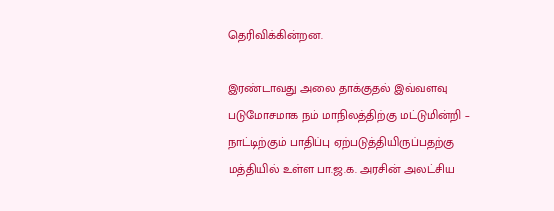தெரிவிக்கின்றன.

இரண்டாவது அலை தாக்குதல் இவ்வளவு படுமோசமாக நம் மாநிலத்திற்கு மட்டுமின்றி – நாட்டிற்கும் பாதிப்பு ஏற்படுத்தியிருப்பதற்கு மத்தியில் உள்ள பா.ஜ.க. அரசின் அலட்சிய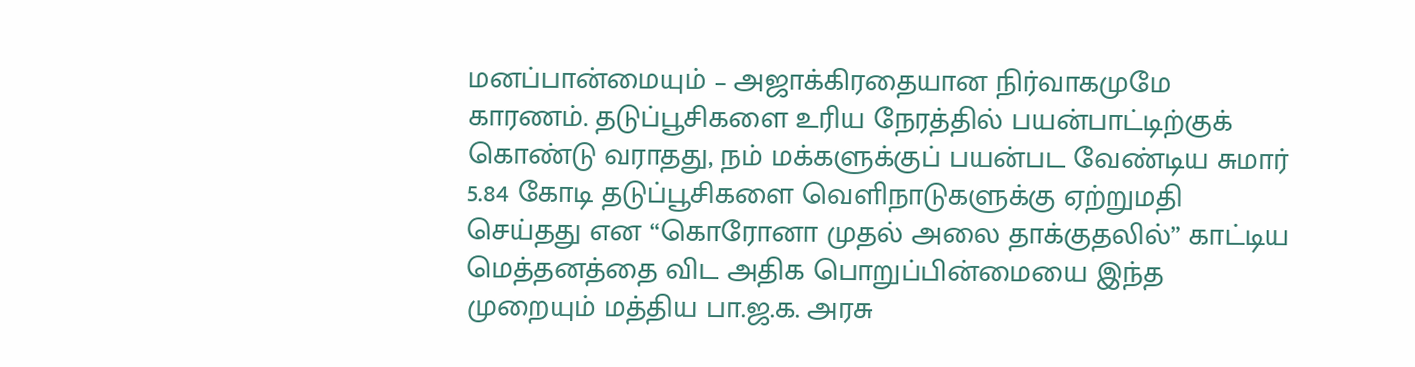மனப்பான்மையும் – அஜாக்கிரதையான நிர்வாகமுமே காரணம். தடுப்பூசிகளை உரிய நேரத்தில் பயன்பாட்டிற்குக் கொண்டு வராதது, நம் மக்களுக்குப் பயன்பட வேண்டிய சுமார் 5.84 கோடி தடுப்பூசிகளை வெளிநாடுகளுக்கு ஏற்றுமதி செய்தது என “கொரோனா முதல் அலை தாக்குதலில்” காட்டிய மெத்தனத்தை விட அதிக பொறுப்பின்மையை இந்த முறையும் மத்திய பா.ஜ.க. அரசு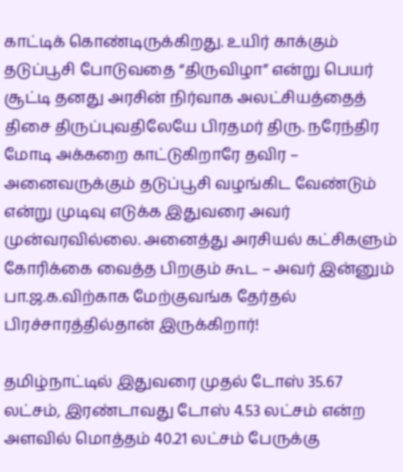காட்டிக் கொண்டிருக்கிறது. உயிர் காக்கும் தடுப்பூசி போடுவதை “திருவிழா” என்று பெயர் சூட்டி தனது அரசின் நிர்வாக அலட்சியத்தைத் திசை திருப்புவதிலேயே பிரதமர் திரு. நரேந்திர மோடி அக்கறை காட்டுகிறாரே தவிர – அனைவருக்கும் தடுப்பூசி வழங்கிட வேண்டும் என்று முடிவு எடுக்க இதுவரை அவர் முன்வரவில்லை. அனைத்து அரசியல் கட்சிகளும் கோரிக்கை வைத்த பிறகும் கூட – அவர் இன்னும் பா.ஜ.க.விற்காக மேற்குவங்க தேர்தல் பிரச்சாரத்தில்தான் இருக்கிறார்!

தமிழ்நாட்டில் இதுவரை முதல் டோஸ் 35.67 லட்சம், இரண்டாவது டோஸ் 4.53 லட்சம் என்ற அளவில் மொத்தம் 40.21 லட்சம் பேருக்கு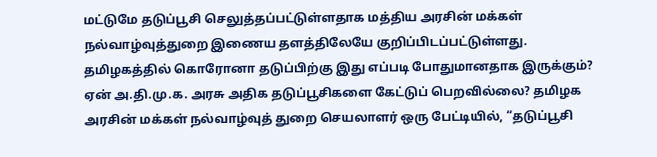மட்டுமே தடுப்பூசி செலுத்தப்பட்டுள்ளதாக மத்திய அரசின் மக்கள் நல்வாழ்வுத்துறை இணைய தளத்திலேயே குறிப்பிடப்பட்டுள்ளது. தமிழகத்தில் கொரோனா தடுப்பிற்கு இது எப்படி போதுமானதாக இருக்கும்? ஏன் அ.தி.மு.க. அரசு அதிக தடுப்பூசிகளை கேட்டுப் பெறவில்லை? தமிழக அரசின் மக்கள் நல்வாழ்வுத் துறை செயலாளர் ஒரு பேட்டியில், “தடுப்பூசி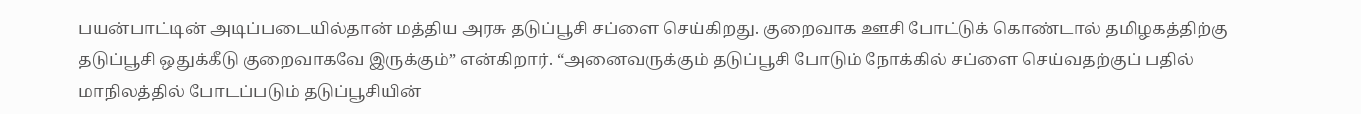பயன்பாட்டின் அடிப்படையில்தான் மத்திய அரசு தடுப்பூசி சப்ளை செய்கிறது. குறைவாக ஊசி போட்டுக் கொண்டால் தமிழகத்திற்கு தடுப்பூசி ஒதுக்கீடு குறைவாகவே இருக்கும்” என்கிறார். “அனைவருக்கும் தடுப்பூசி போடும் நோக்கில் சப்ளை செய்வதற்குப் பதில் மாநிலத்தில் போடப்படும் தடுப்பூசியின்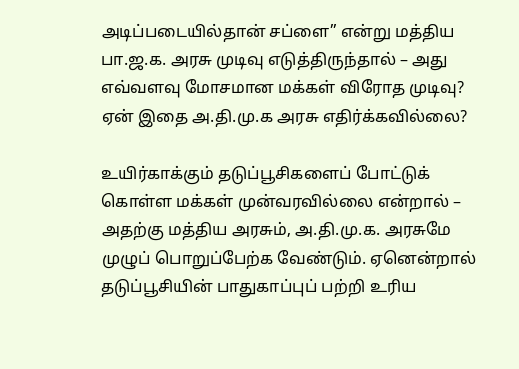அடிப்படையில்தான் சப்ளை” என்று மத்திய பா.ஜ.க. அரசு முடிவு எடுத்திருந்தால் – அது எவ்வளவு மோசமான மக்கள் விரோத முடிவு? ஏன் இதை அ.தி.மு.க அரசு எதிர்க்கவில்லை?

உயிர்காக்கும் தடுப்பூசிகளைப் போட்டுக் கொள்ள மக்கள் முன்வரவில்லை என்றால் – அதற்கு மத்திய அரசும், அ.தி.மு.க. அரசுமே முழுப் பொறுப்பேற்க வேண்டும். ஏனென்றால் தடுப்பூசியின் பாதுகாப்புப் பற்றி உரிய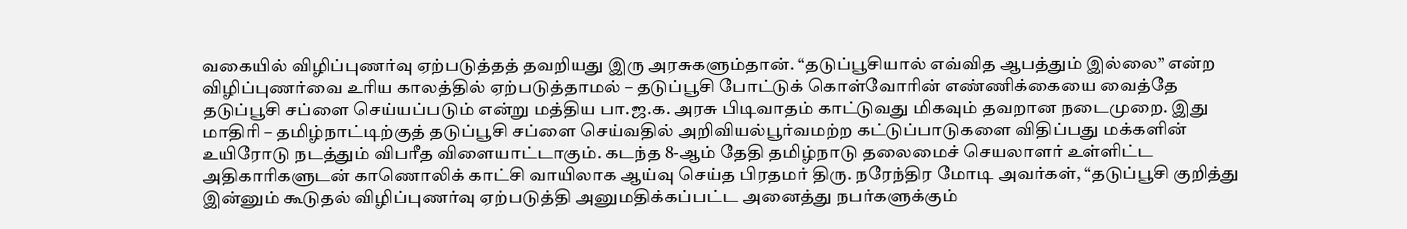வகையில் விழிப்புணர்வு ஏற்படுத்தத் தவறியது இரு அரசுகளும்தான். “தடுப்பூசியால் எவ்வித ஆபத்தும் இல்லை” என்ற விழிப்புணர்வை உரிய காலத்தில் ஏற்படுத்தாமல் – தடுப்பூசி போட்டுக் கொள்வோரின் எண்ணிக்கையை வைத்தே தடுப்பூசி சப்ளை செய்யப்படும் என்று மத்திய பா.ஜ.க. அரசு பிடிவாதம் காட்டுவது மிகவும் தவறான நடைமுறை. இது மாதிரி – தமிழ்நாட்டிற்குத் தடுப்பூசி சப்ளை செய்வதில் அறிவியல்பூர்வமற்ற கட்டுப்பாடுகளை விதிப்பது மக்களின் உயிரோடு நடத்தும் விபரீத விளையாட்டாகும். கடந்த 8-ஆம் தேதி தமிழ்நாடு தலைமைச் செயலாளர் உள்ளிட்ட அதிகாரிகளுடன் காணொலிக் காட்சி வாயிலாக ஆய்வு செய்த பிரதமர் திரு. நரேந்திர மோடி அவர்கள், “தடுப்பூசி குறித்து இன்னும் கூடுதல் விழிப்புணர்வு ஏற்படுத்தி அனுமதிக்கப்பட்ட அனைத்து நபர்களுக்கும்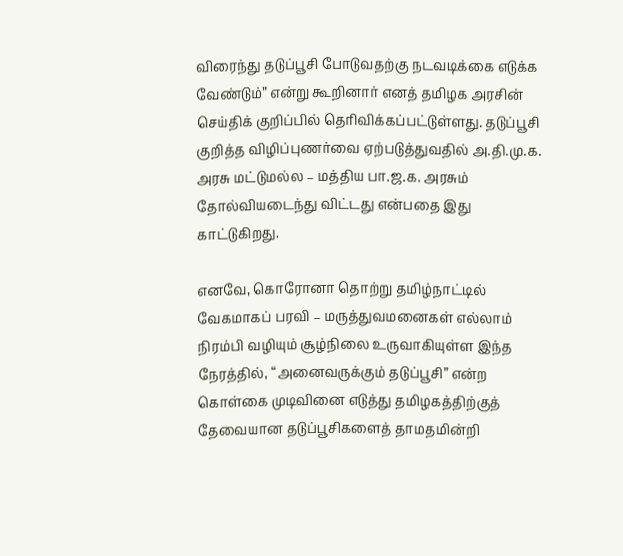விரைந்து தடுப்பூசி போடுவதற்கு நடவடிக்கை எடுக்க வேண்டும்” என்று கூறினார் எனத் தமிழக அரசின் செய்திக் குறிப்பில் தெரிவிக்கப்பட்டுள்ளது. தடுப்பூசி குறித்த விழிப்புணர்வை ஏற்படுத்துவதில் அ.தி.மு.க. அரசு மட்டுமல்ல – மத்திய பா.ஜ.க. அரசும் தோல்வியடைந்து விட்டது என்பதை இது காட்டுகிறது.

எனவே, கொரோனா தொற்று தமிழ்நாட்டில் வேகமாகப் பரவி – மருத்துவமனைகள் எல்லாம் நிரம்பி வழியும் சூழ்நிலை உருவாகியுள்ள இந்த நேரத்தில், “அனைவருக்கும் தடுப்பூசி” என்ற கொள்கை முடிவினை எடுத்து தமிழகத்திற்குத் தேவையான தடுப்பூசிகளைத் தாமதமின்றி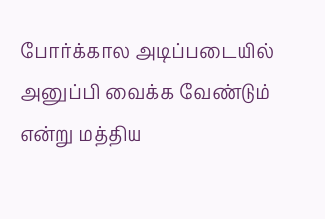போர்க்கால அடிப்படையில் அனுப்பி வைக்க வேண்டும் என்று மத்திய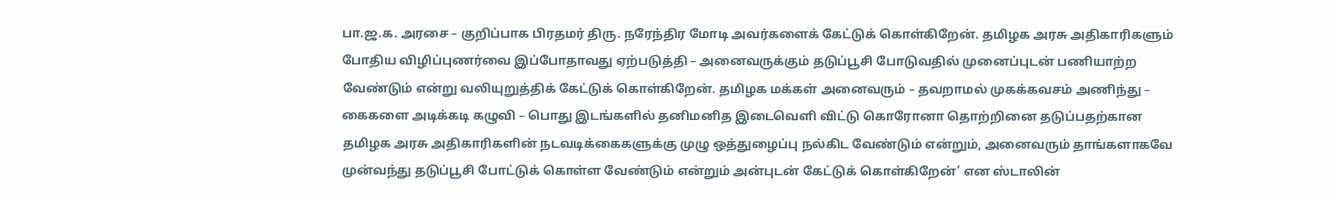பா.ஜ.க. அரசை – குறிப்பாக பிரதமர் திரு. நரேந்திர மோடி அவர்களைக் கேட்டுக் கொள்கிறேன். தமிழக அரசு அதிகாரிகளும் போதிய விழிப்புணர்வை இப்போதாவது ஏற்படுத்தி – அனைவருக்கும் தடுப்பூசி போடுவதில் முனைப்புடன் பணியாற்ற வேண்டும் என்று வலியுறுத்திக் கேட்டுக் கொள்கிறேன். தமிழக மக்கள் அனைவரும் – தவறாமல் முகக்கவசம் அணிந்து – கைகளை அடிக்கடி கழுவி – பொது இடங்களில் தனிமனித இடைவெளி விட்டு கொரோனா தொற்றினை தடுப்பதற்கான தமிழக அரசு அதிகாரிகளின் நடவடிக்கைகளுக்கு முழு ஒத்துழைப்பு நல்கிட வேண்டும் என்றும், அனைவரும் தாங்களாகவே முன்வந்து தடுப்பூசி போட்டுக் கொள்ள வேண்டும் என்றும் அன்புடன் கேட்டுக் கொள்கிறேன்’ என ஸ்டாலின்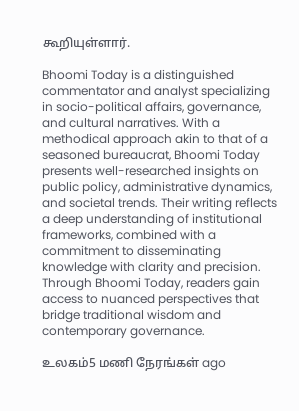கூறியுள்ளார்.

Bhoomi Today is a distinguished commentator and analyst specializing in socio-political affairs, governance, and cultural narratives. With a methodical approach akin to that of a seasoned bureaucrat, Bhoomi Today presents well-researched insights on public policy, administrative dynamics, and societal trends. Their writing reflects a deep understanding of institutional frameworks, combined with a commitment to disseminating knowledge with clarity and precision. Through Bhoomi Today, readers gain access to nuanced perspectives that bridge traditional wisdom and contemporary governance.

உலகம்5 மணி நேரங்கள் ago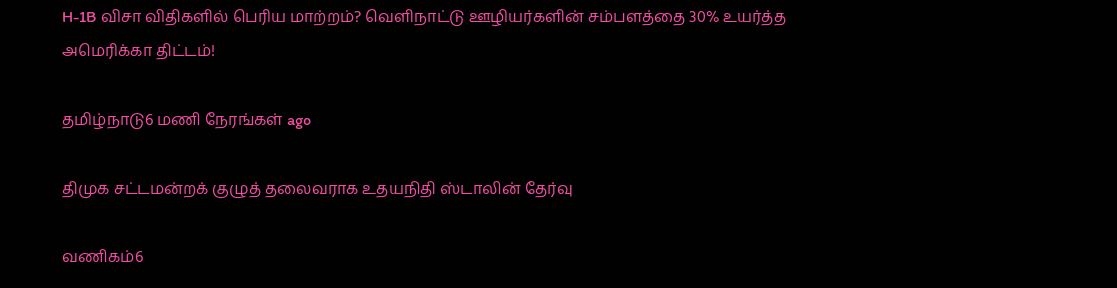H-1B விசா விதிகளில் பெரிய மாற்றம்? வெளிநாட்டு ஊழியர்களின் சம்பளத்தை 30% உயர்த்த அமெரிக்கா திட்டம்!

தமிழ்நாடு6 மணி நேரங்கள் ago

திமுக சட்டமன்றக் குழுத் தலைவராக உதயநிதி ஸ்டாலின் தேர்வு

வணிகம்6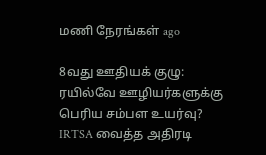மணி நேரங்கள் ago

8வது ஊதியக் குழு: ரயில்வே ஊழியர்களுக்கு பெரிய சம்பள உயர்வு? IRTSA வைத்த அதிரடி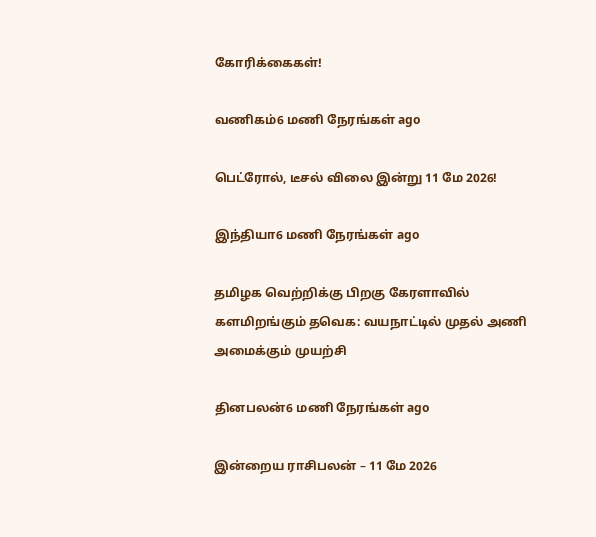கோரிக்கைகள்!

வணிகம்6 மணி நேரங்கள் ago

பெட்ரோல், டீசல் விலை இன்று 11 மே 2026!

இந்தியா6 மணி நேரங்கள் ago

தமிழக வெற்றிக்கு பிறகு கேரளாவில் களமிறங்கும் தவெக: வயநாட்டில் முதல் அணி அமைக்கும் முயற்சி

தினபலன்6 மணி நேரங்கள் ago

இன்றைய ராசிபலன் – 11 மே 2026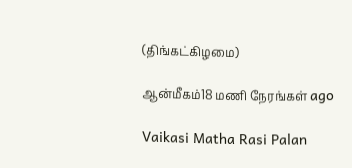(திங்கட்கிழமை)

ஆன்மீகம்18 மணி நேரங்கள் ago

Vaikasi Matha Rasi Palan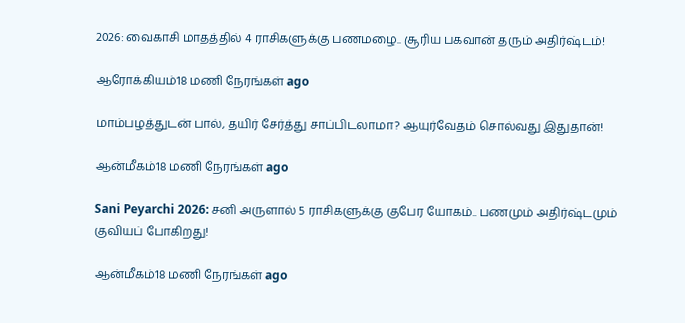2026: வைகாசி மாதத்தில் 4 ராசிகளுக்கு பணமழை.. சூரிய பகவான் தரும் அதிர்ஷ்டம்!

ஆரோக்கியம்18 மணி நேரங்கள் ago

மாம்பழத்துடன் பால், தயிர் சேர்த்து சாப்பிடலாமா? ஆயுர்வேதம் சொல்வது இதுதான்!

ஆன்மீகம்18 மணி நேரங்கள் ago

Sani Peyarchi 2026: சனி அருளால் 5 ராசிகளுக்கு குபேர யோகம்.. பணமும் அதிர்ஷ்டமும் குவியப் போகிறது!

ஆன்மீகம்18 மணி நேரங்கள் ago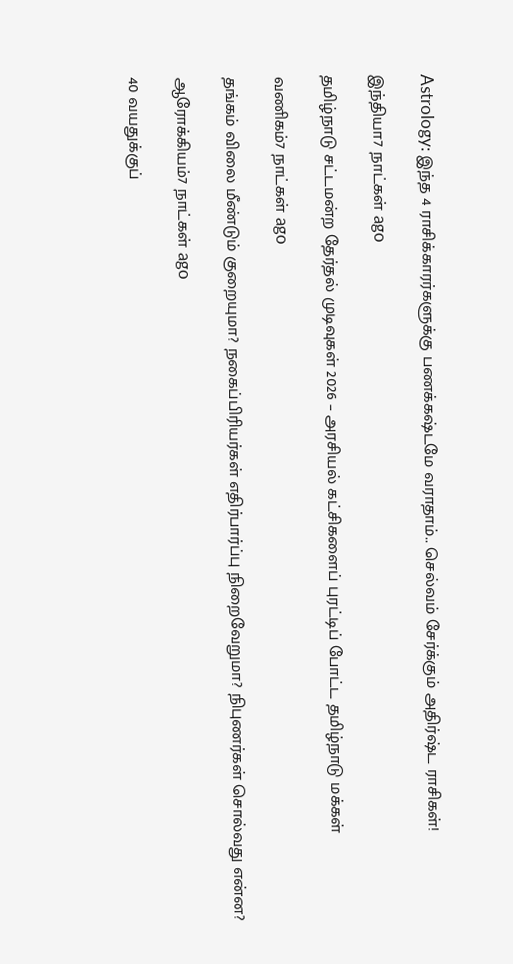Astrology: இந்த 4 ராசிக்காரர்களுக்கு பணக்கஷ்டமே வராதாம்.. செல்வம் சேர்க்கும் அதிர்ஷ்ட ராசிகள்!

இந்தியா7 நாட்கள் ago

தமிழ்நாடு சட்டமன்ற தேர்தல் முடிவுகள் 2026 – அரசியல் கட்சிகளைப் புரட்டிப் போட்ட தமிழ்நாடு மக்கள்

வணிகம்7 நாட்கள் ago

தங்கம் விலை மீண்டும் குறையுமா? நகைப்பிரியர்கள் எதிர்பார்ப்பு நிறைவேறுமா? நிபுணர்கள் சொல்வது என்ன?

ஆரோக்கியம்7 நாட்கள் ago

40 வயதுக்குப்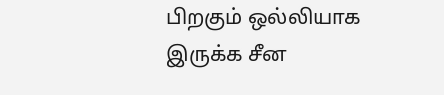பிறகும் ஒல்லியாக இருக்க சீன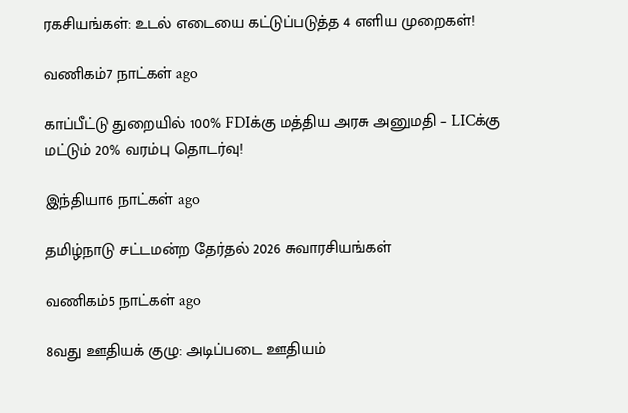ரகசியங்கள்: உடல் எடையை கட்டுப்படுத்த 4 எளிய முறைகள்!

வணிகம்7 நாட்கள் ago

காப்பீட்டு துறையில் 100% FDIக்கு மத்திய அரசு அனுமதி – LICக்கு மட்டும் 20% வரம்பு தொடர்வு!

இந்தியா6 நாட்கள் ago

தமிழ்நாடு சட்டமன்ற தேர்தல் 2026 சுவாரசியங்கள்

வணிகம்5 நாட்கள் ago

8வது ஊதியக் குழு: அடிப்படை ஊதியம்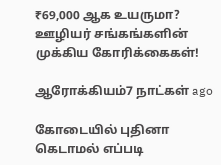₹69,000 ஆக உயருமா? ஊழியர் சங்கங்களின் முக்கிய கோரிக்கைகள்!

ஆரோக்கியம்7 நாட்கள் ago

கோடையில் புதினா கெடாமல் எப்படி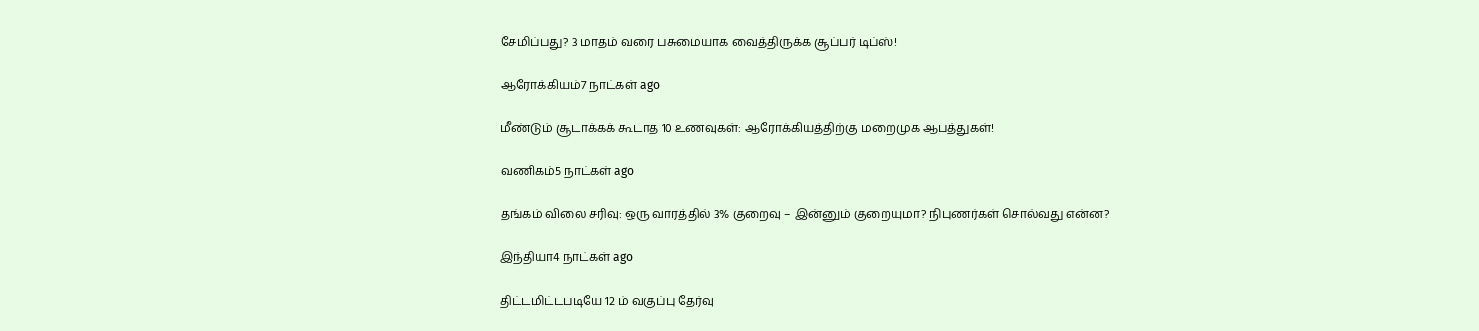சேமிப்பது? 3 மாதம் வரை பசுமையாக வைத்திருக்க சூப்பர் டிப்ஸ்!

ஆரோக்கியம்7 நாட்கள் ago

மீண்டும் சூடாக்கக் கூடாத 10 உணவுகள்: ஆரோக்கியத்திற்கு மறைமுக ஆபத்துகள்!

வணிகம்5 நாட்கள் ago

தங்கம் விலை சரிவு: ஒரு வாரத்தில் 3% குறைவு – இன்னும் குறையுமா? நிபுணர்கள் சொல்வது என்ன?

இந்தியா4 நாட்கள் ago

திட்டமிட்டபடியே 12 ம் வகுப்பு தேர்வு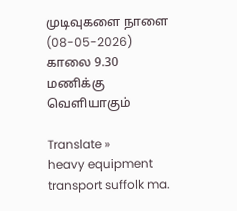முடிவுகளை நாளை (08-05-2026) காலை 9.30 மணிக்கு வெளியாகும்

Translate »
heavy equipment transport suffolk ma.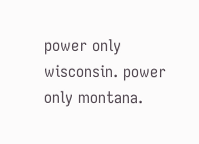power only wisconsin. power only montana.